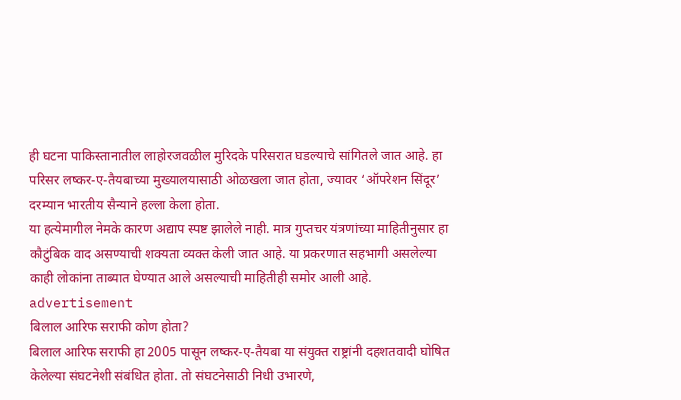ही घटना पाकिस्तानातील लाहोरजवळील मुरिदके परिसरात घडल्याचे सांगितले जात आहे. हा परिसर लष्कर-ए-तैयबाच्या मुख्यालयासाठी ओळखला जात होता, ज्यावर ‘ऑपरेशन सिंदूर’ दरम्यान भारतीय सैन्याने हल्ला केला होता.
या हत्येमागील नेमके कारण अद्याप स्पष्ट झालेले नाही. मात्र गुप्तचर यंत्रणांच्या माहितीनुसार हा कौटुंबिक वाद असण्याची शक्यता व्यक्त केली जात आहे. या प्रकरणात सहभागी असलेल्या काही लोकांना ताब्यात घेण्यात आले असल्याची माहितीही समोर आली आहे.
advertisement
बिलाल आरिफ सराफी कोण होता?
बिलाल आरिफ सराफी हा 2005 पासून लष्कर-ए-तैयबा या संयुक्त राष्ट्रांनी दहशतवादी घोषित केलेल्या संघटनेशी संबंधित होता. तो संघटनेसाठी निधी उभारणे,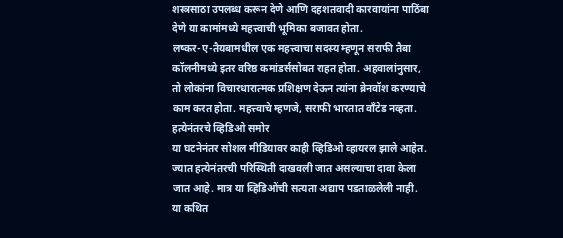शस्त्रसाठा उपलब्ध करून देणे आणि दहशतवादी कारवायांना पाठिंबा देणे या कामांमध्ये महत्त्वाची भूमिका बजावत होता.
लष्कर-ए-तैयबामधील एक महत्त्वाचा सदस्य म्हणून सराफी तैबा कॉलनीमध्ये इतर वरिष्ठ कमांडर्ससोबत राहत होता. अहवालांनुसार, तो लोकांना विचारधारात्मक प्रशिक्षण देऊन त्यांना ब्रेनवॉश करण्याचे काम करत होता. महत्त्वाचे म्हणजे, सराफी भारतात वाँटेड नव्हता.
हत्येनंतरचे व्हिडिओ समोर
या घटनेनंतर सोशल मीडियावर काही व्हिडिओ व्हायरल झाले आहेत. ज्यात हत्येनंतरची परिस्थिती दाखवली जात असल्याचा दावा केला जात आहे. मात्र या व्हिडिओंची सत्यता अद्याप पडताळलेली नाही.
या कथित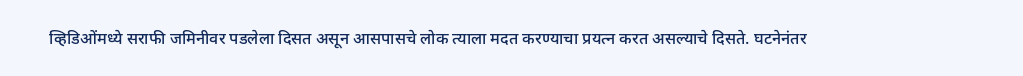व्हिडिओंमध्ये सराफी जमिनीवर पडलेला दिसत असून आसपासचे लोक त्याला मदत करण्याचा प्रयत्न करत असल्याचे दिसते. घटनेनंतर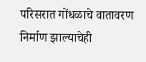परिसरात गोंधळाचे वातावरण निर्माण झाल्याचेही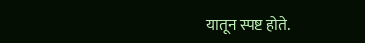यातून स्पष्ट होते.